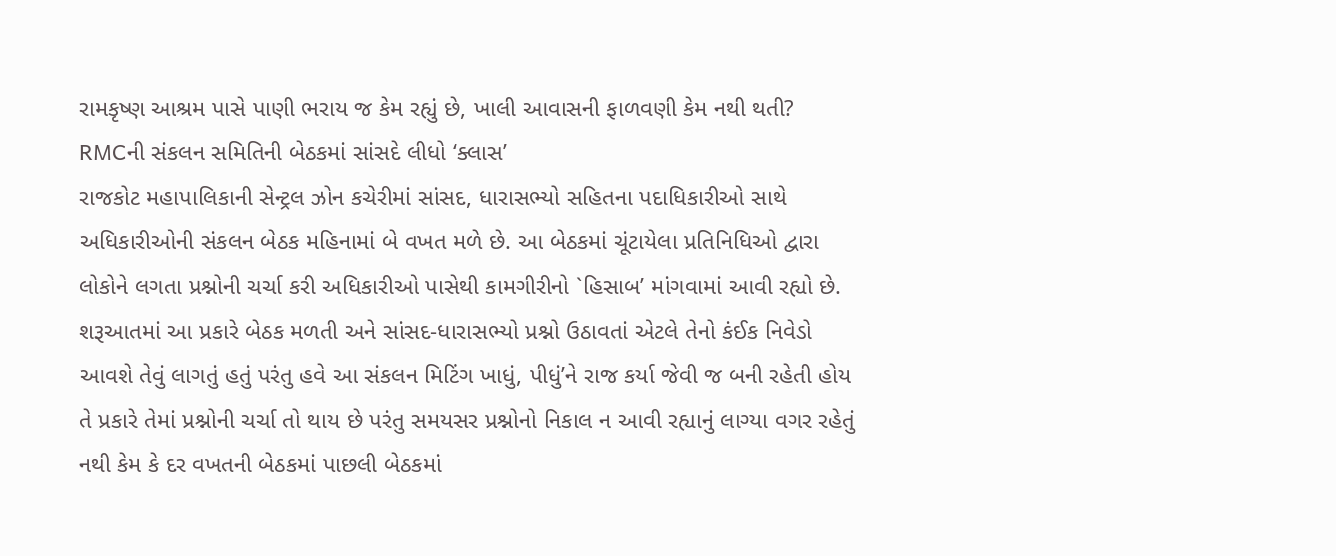રામકૃષ્ણ આશ્રમ પાસે પાણી ભરાય જ કેમ રહ્યું છે, ખાલી આવાસની ફાળવણી કેમ નથી થતી? RMCની સંકલન સમિતિની બેઠકમાં સાંસદે લીધો ‘ક્લાસ’
રાજકોટ મહાપાલિકાની સેન્ટ્રલ ઝોન કચેરીમાં સાંસદ, ધારાસભ્યો સહિતના પદાધિકારીઓ સાથે અધિકારીઓની સંકલન બેઠક મહિનામાં બે વખત મળે છે. આ બેઠકમાં ચૂંટાયેલા પ્રતિનિધિઓ દ્વારા લોકોને લગતા પ્રશ્નોની ચર્ચા કરી અધિકારીઓ પાસેથી કામગીરીનો `હિસાબ’ માંગવામાં આવી રહ્યો છે. શરૂઆતમાં આ પ્રકારે બેઠક મળતી અને સાંસદ-ધારાસભ્યો પ્રશ્નો ઉઠાવતાં એટલે તેનો કંઈક નિવેડો આવશે તેવું લાગતું હતું પરંતુ હવે આ સંકલન મિટિંગ ખાધું, પીધું’ને રાજ કર્યા જેવી જ બની રહેતી હોય તે પ્રકારે તેમાં પ્રશ્નોની ચર્ચા તો થાય છે પરંતુ સમયસર પ્રશ્નોનો નિકાલ ન આવી રહ્યાનું લાગ્યા વગર રહેતું નથી કેમ કે દર વખતની બેઠકમાં પાછલી બેઠકમાં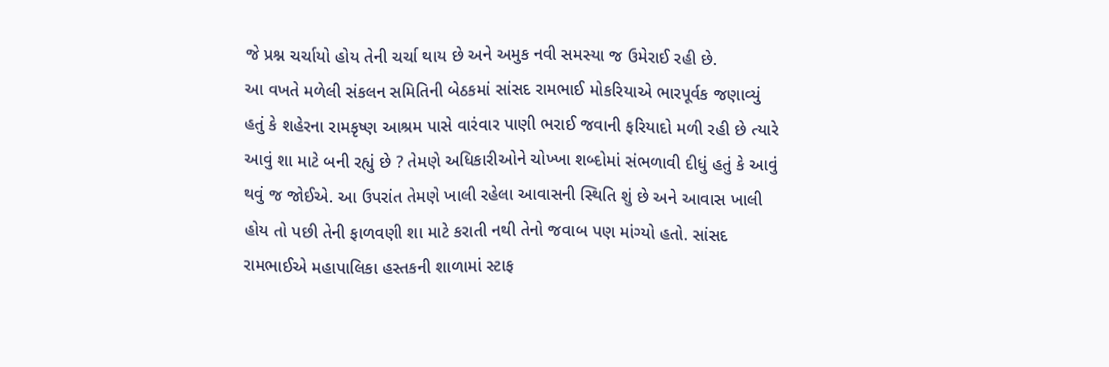જે પ્રશ્ન ચર્ચાયો હોય તેની ચર્ચા થાય છે અને અમુક નવી સમસ્યા જ ઉમેરાઈ રહી છે.
આ વખતે મળેલી સંકલન સમિતિની બેઠકમાં સાંસદ રામભાઈ મોકરિયાએ ભારપૂર્વક જણાવ્યું હતું કે શહેરના રામકૃષ્ણ આશ્રમ પાસે વારંવાર પાણી ભરાઈ જવાની ફરિયાદો મળી રહી છે ત્યારે આવું શા માટે બની રહ્યું છે ? તેમણે અધિકારીઓને ચોખ્ખા શબ્દોમાં સંભળાવી દીધું હતું કે આવું થવું જ જોઈએ. આ ઉપરાંત તેમણે ખાલી રહેલા આવાસની સ્થિતિ શું છે અને આવાસ ખાલી હોય તો પછી તેની ફાળવણી શા માટે કરાતી નથી તેનો જવાબ પણ માંગ્યો હતો. સાંસદ રામભાઈએ મહાપાલિકા હસ્તકની શાળામાં સ્ટાફ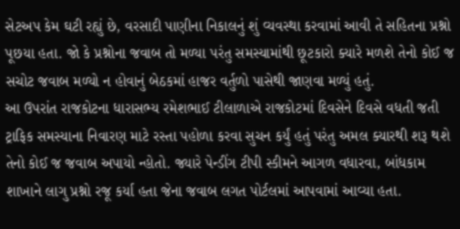સેટઅપ કેમ ઘટી રહ્યું છે, વરસાદી પાણીના નિકાલનું શું વ્યવસ્થા કરવામાં આવી તે સહિતના પ્રશ્નો પૂછયા હતા. જો કે પ્રશ્નોના જવાબ તો મળ્યા પરંતુ સમસ્યામાંથી છૂટકારો ક્યારે મળશે તેનો કોઈ જ સચોટ જવાબ મળ્યો ન હોવાનું બેઠકમાં હાજર વર્તુળો પાસેથી જાણવા મળ્યું હતું.
આ ઉપરાંત રાજકોટના ધારાસભ્ય રમેશભાઈ ટીલાળાએ રાજકોટમાં દિવસેને દિવસે વધતી જતી ટ્રાફિક સમસ્યાના નિવારણ માટે રસ્તા પહોળા કરવા સુચન કર્યું હતું પરંતુ અમલ ક્યારથી શરૂ થશે તેનો કોઈ જ જવાબ અપાયો ન્હોતો. જ્યારે પેન્ડીંગ ટીપી સ્કીમને આગળ વધારવા, બાંધકામ શાખાને લાગુ પ્રશ્નો રજૂ કર્યા હતા જેના જવાબ લગત પોર્ટલમાં આપવામાં આવ્યા હતા.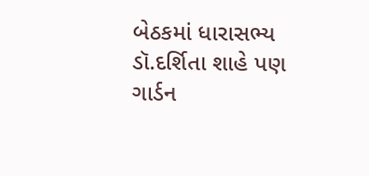બેઠકમાં ધારાસભ્ય ડૉ.દર્શિતા શાહે પણ ગાર્ડન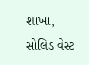શાખા, સોલિડ વેસ્ટ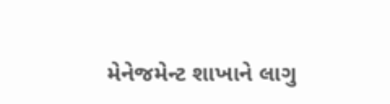મેનેજમેન્ટ શાખાને લાગુ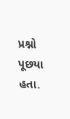પ્રશ્નો પૂછયા હતા.